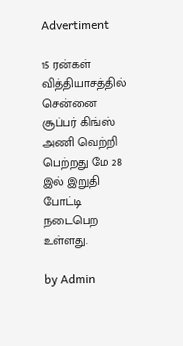Advertiment

15 ரன்கள் வித்தியாசத்தில் சென்னை சூப்பர் கிங்ஸ் அணி வெற்றி பெற்றது மே 28 இல் இறுதி போட்டி நடைபெற உள்ளது.

by Admin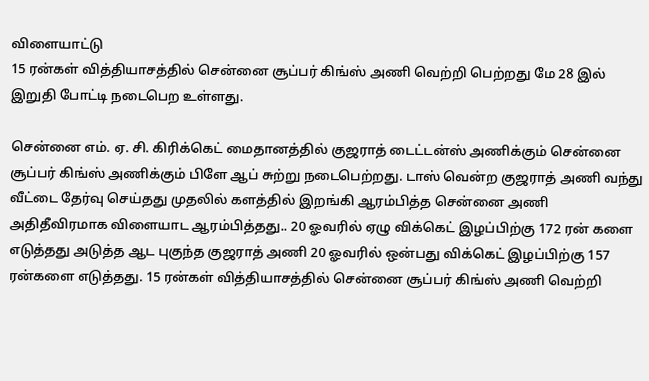விளையாட்டு
15 ரன்கள் வித்தியாசத்தில் சென்னை சூப்பர் கிங்ஸ் அணி வெற்றி பெற்றது மே 28 இல் இறுதி போட்டி நடைபெற உள்ளது.

சென்னை எம். ஏ. சி. கிரிக்கெட் மைதானத்தில் குஜராத் டைட்டன்ஸ் அணிக்கும் சென்னை சூப்பர் கிங்ஸ் அணிக்கும் பிளே ஆப் சுற்று நடைபெற்றது. டாஸ் வென்ற குஜராத் அணி வந்து வீட்டை தேர்வு செய்தது முதலில் களத்தில் இறங்கி ஆரம்பித்த சென்னை அணி அதிதீவிரமாக விளையாட ஆரம்பித்தது.. 20 ஓவரில் ஏழு விக்கெட் இழப்பிற்கு 172 ரன் களை  எடுத்தது அடுத்த ஆட புகுந்த குஜராத் அணி 20 ஓவரில் ஒன்பது விக்கெட் இழப்பிற்கு 157 ரன்களை எடுத்தது. 15 ரன்கள் வித்தியாசத்தில் சென்னை சூப்பர் கிங்ஸ் அணி வெற்றி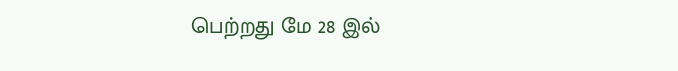பெற்றது மே 28 இல்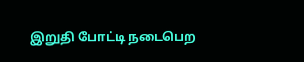இறுதி போட்டி நடைபெற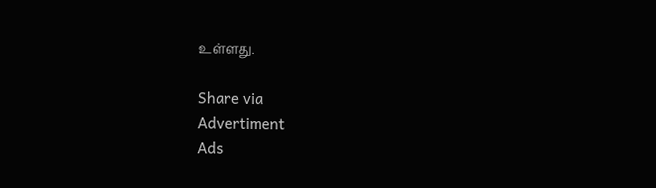உள்ளது.

Share via
Advertiment
Ads